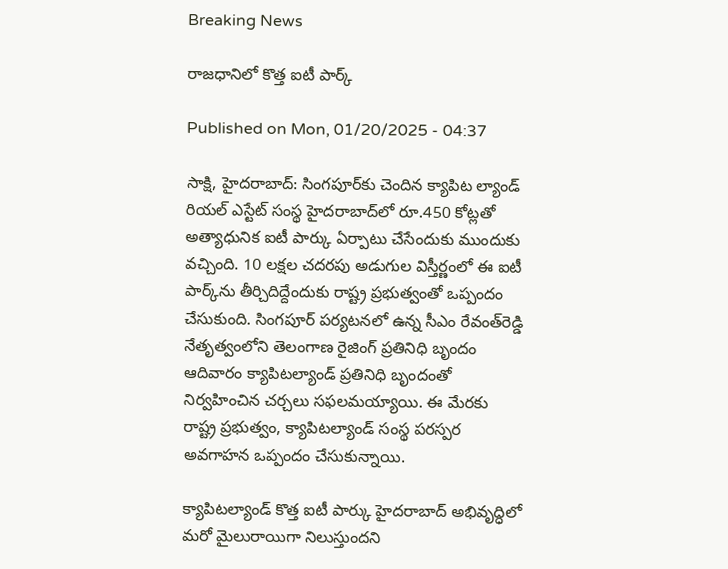Breaking News

రాజధానిలో కొత్త ఐటీ పార్క్‌

Published on Mon, 01/20/2025 - 04:37

సాక్షి, హైదరాబాద్‌: సింగపూర్‌కు చెందిన క్యాపిట ల్యాండ్‌ రియల్‌ ఎస్టేట్‌ సంస్థ హైదరాబాద్‌లో రూ.450 కోట్లతో అత్యాధునిక ఐటీ పార్కు ఏర్పాటు చేసేందుకు ముందుకు వచ్చింది. 10 లక్షల చదరపు అడుగుల విస్తీర్ణంలో ఈ ఐటీ పార్క్‌ను తీర్చిదిద్దేందుకు రాష్ట్ర ప్రభుత్వంతో ఒప్పందం చేసుకుంది. సింగపూర్‌ పర్యటనలో ఉన్న సీఎం రేవంత్‌రెడ్డి నేతృత్వంలోని తెలంగాణ రైజింగ్‌ ప్రతినిధి బృందం ఆదివారం క్యాపిటల్యాండ్‌ ప్రతినిధి బృందంతో నిర్వహించిన చర్చలు సఫలమయ్యాయి. ఈ మేరకు రాష్ట్ర ప్రభుత్వం, క్యాపిటల్యాండ్‌ సంస్థ పరస్పర అవగాహన ఒప్పందం చేసుకున్నాయి.

క్యాపిటల్యాండ్‌ కొత్త ఐటీ పార్కు హైదరాబాద్‌ అభివృద్ధిలో మరో మైలురాయిగా నిలుస్తుందని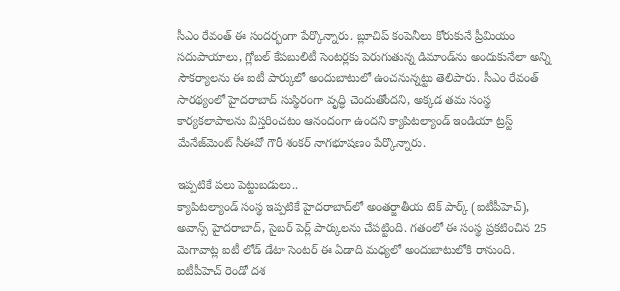సీఎం రేవంత్‌ ఈ సందర్భంగా పేర్కొన్నారు. బ్లూచిప్‌ కంపెనీలు కోరుకునే ప్రీమియం సదుపాయాలు, గ్లోబల్‌ కేపబులిటీ సెంటర్లకు పెరుగుతున్న డిమాండ్‌ను అందుకునేలా అన్ని సౌకర్యాలను ఈ ఐటీ పార్కులో అందుబాటులో ఉంచనున్నట్టు తెలిపారు. సీఎం రేవంత్‌ సారథ్యంలో హైదరాబాద్‌ సుస్థిరంగా వృద్ధి చెందుతోందని, అక్కడ తమ సంస్థ కార్యకలాపాలను విస్తరించటం ఆనందంగా ఉందని క్యాపిటల్యాండ్‌ ఇండియా ట్రస్ట్‌ మేనేజ్‌మెంట్‌ సీఈవో గౌరీ శంకర్‌ నాగభూషణం పేర్కొన్నారు.

ఇప్పటికే పలు పెట్టుబడులు..
క్యాపిటల్యాండ్‌ సంస్థ ఇప్పటికే హైదరాబాద్‌లో అంతర్జాతీయ టెక్‌ పార్క్‌ (ఐటీపీహెచ్‌), అవాన్స్‌ హైదరాబాద్, సైబర్‌ పెర్ల్‌ పార్కులను చేపట్టింది. గతంలో ఈ సంస్థ ప్రకటించిన 25 మెగావాట్ల ఐటీ లోడ్‌ డేటా సెంటర్‌ ఈ ఏడాది మధ్యలో అందుబాటులోకి రానుంది. ఐటీపీహెచ్‌ రెండో దశ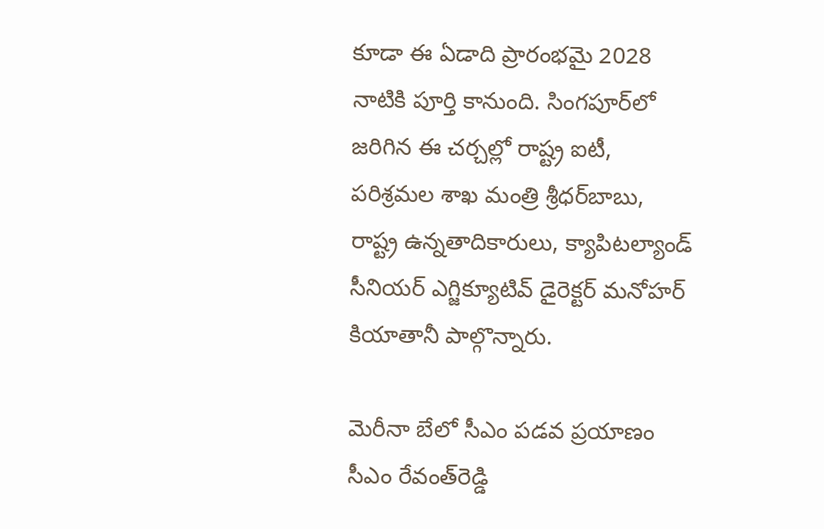కూడా ఈ ఏడాది ప్రారంభమై 2028 నాటికి పూర్తి కానుంది. సింగపూర్‌లో జరిగిన ఈ చర్చల్లో రాష్ట్ర ఐటీ, పరిశ్రమల శాఖ మంత్రి శ్రీధర్‌బాబు, రాష్ట్ర ఉన్నతాదికారులు, క్యాపిటల్యాండ్‌ సీనియర్‌ ఎగ్జిక్యూటివ్‌ డైరెక్టర్‌ మనోహర్‌ కియాతానీ పాల్గొన్నారు.

మెరీనా బేలో సీఎం పడవ ప్రయాణం
సీఎం రేవంత్‌రెడ్డి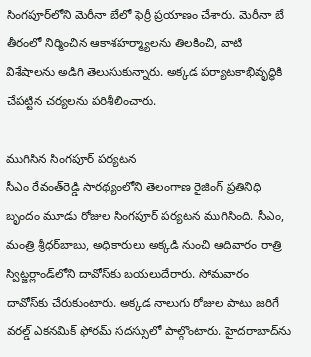సింగపూర్‌లోని మెరీనా బేలో ఫెర్రీ ప్రయాణం చేశారు. మెరీనా బే తీరంలో నిర్మించిన ఆకాశహర్మ్యాలను తిలకించి, వాటి విశేషాలను అడిగి తెలుసుకున్నారు. అక్కడ పర్యాటకాభివృద్ధికి చేపట్టిన చర్యలను పరిశీలించారు.

ముగిసిన సింగపూర్‌ పర్యటన
సీఎం రేవంత్‌రెడ్డి సారథ్యంలోని తెలంగాణ రైజింగ్‌ ప్రతినిధి బృందం మూడు రోజుల సింగపూర్‌ పర్యటన ముగిసింది. సీఎం, మంత్రి శ్రీధర్‌బాబు, అధికారులు అక్కడి నుంచి ఆదివారం రాత్రి స్విట్జర్లాండ్‌లోని దావోస్‌కు బయలుదేరారు. సోమవారం దావోస్‌కు చేరుకుంటారు. అక్కడ నాలుగు రోజుల పాటు జరిగే వరల్డ్‌ ఎకనమిక్‌ ఫోరమ్‌ సదస్సులో పాల్గొంటారు. హైదరాబాద్‌ను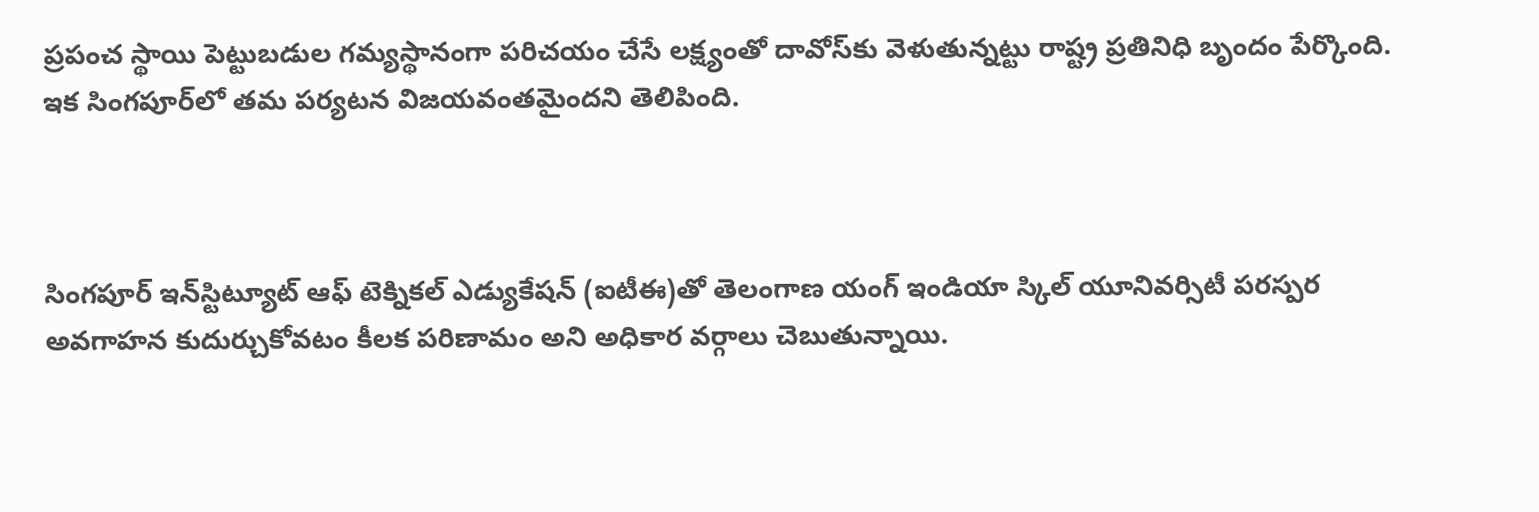ప్రపంచ స్థాయి పెట్టుబడుల గమ్యస్థానంగా పరిచయం చేసే లక్ష్యంతో దావోస్‌కు వెళుతున్నట్టు రాష్ట్ర ప్రతినిధి బృందం పేర్కొంది. ఇక సింగపూర్‌లో తమ పర్యటన విజయవంతమైందని తెలిపింది.



సింగపూర్‌ ఇన్‌స్టిట్యూట్‌ ఆఫ్‌ టెక్నికల్‌ ఎడ్యుకేషన్‌ (ఐటీఈ)తో తెలంగాణ యంగ్‌ ఇండియా స్కిల్‌ యూనివర్సిటీ పరస్పర అవగాహన కుదుర్చుకోవటం కీలక పరిణామం అని అధికార వర్గాలు చెబుతున్నాయి.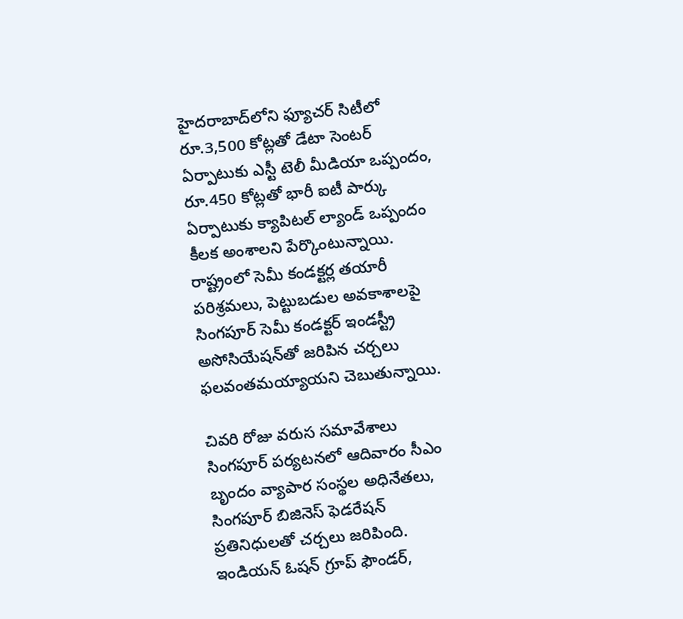హైదరాబాద్‌లోని ఫ్యూచర్‌ సిటీలో రూ.3,500 కోట్లతో డేటా సెంటర్‌ ఏర్పాటుకు ఎస్టీ టెలీ మీడియా ఒప్పందం, రూ.450 కోట్లతో భారీ ఐటీ పార్కు ఏర్పాటుకు క్యాపిటల్‌ ల్యాండ్‌ ఒప్పందం కీలక అంశాలని పేర్కొంటున్నాయి. రాష్ట్రంలో సెమీ కండక్టర్ల తయారీ పరిశ్రమలు, పెట్టుబడుల అవకాశాలపై సింగపూర్‌ సెమీ కండక్టర్‌ ఇండస్ట్రీ అసోసియేషన్‌తో జరిపిన చర్చలు ఫలవంతమయ్యాయని చెబుతున్నాయి.

చివరి రోజు వరుస సమావేశాలు
సింగపూర్‌ పర్యటనలో ఆదివారం సీఎం బృందం వ్యాపార సంస్థల అధినేతలు, సింగపూర్‌ బిజినెస్‌ ఫెడరేషన్‌ ప్రతినిధులతో చర్చలు జరిపింది. ఇండియన్‌ ఓషన్‌ గ్రూప్‌ ఫౌండర్,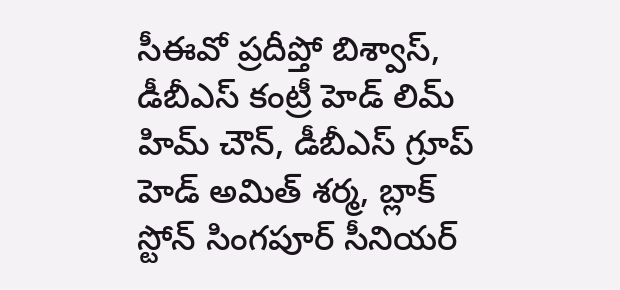సీఈవో ప్రదీప్తో బిశ్వాస్, డీబీఎస్‌ కంట్రీ హెడ్‌ లిమ్‌ హిమ్‌ చౌన్, డీబీఎస్‌ గ్రూప్‌ హెడ్‌ అమిత్‌ శర్మ, బ్లాక్‌ స్టోన్‌ సింగపూర్‌ సీనియర్‌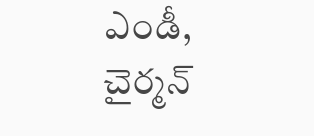ఎండీ, చైర్మన్‌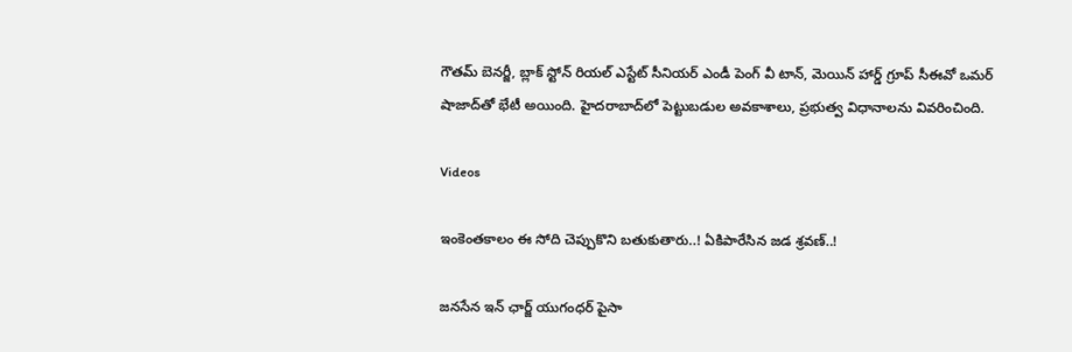గౌతమ్‌ బెనర్జీ, బ్లాక్‌ స్టోన్‌ రియల్‌ ఎస్టేట్‌ సీనియర్‌ ఎండీ పెంగ్‌ వీ టాన్, మెయిన్‌ హార్డ్‌ గ్రూప్‌ సీఈవో ఒమర్‌ షాజాద్‌తో భేటీ అయింది. హైదరాబాద్‌లో పెట్టుబడుల అవకాశాలు, ప్రభుత్వ విధానాలను వివరించింది.

Videos

ఇంకెంతకాలం ఈ సోది చెప్పుకొని బతుకుతారు..! ఏకిపారేసిన జడ శ్రవణ్..!

జనసేన ఇన్ ఛార్జ్ యుగంధర్ పైసా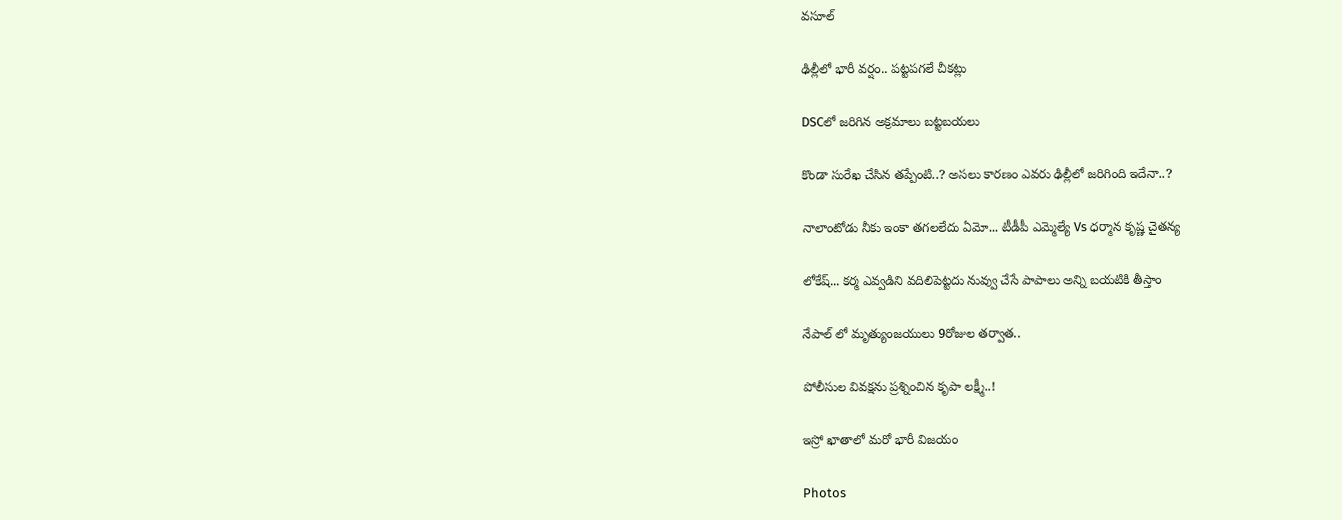వసూల్

ఢిల్లీలో భారీ వర్షం.. పట్టపగలే చీకట్లు

DSCలో జరిగిన అక్రమాలు బట్టబయలు

కొండా సురేఖ చేసిన తప్పేంటి..? అసలు కారణం ఎవరు ఢిల్లీలో జరిగింది ఇదేనా..?

నాలాంటోడు నీకు ఇంకా తగలలేదు ఏమో... టీడీపీ ఎమ్మెల్యే Vs ధర్మాన కృష్ణ చైతన్య

లోకేష్... కర్మ ఎవ్వడిని వదిలిపెట్టదు నువ్వు చేసే పాపాలు అన్ని బయటికి తీస్తాం

నేపాల్ లో మృత్యుంజయులు 9రోజుల తర్వాత..

పోలీసుల వివక్షను ప్రశ్నించిన కృపా లక్ష్మీ..!

ఇస్రో ఖాతాలో మరో భారీ విజయం

Photos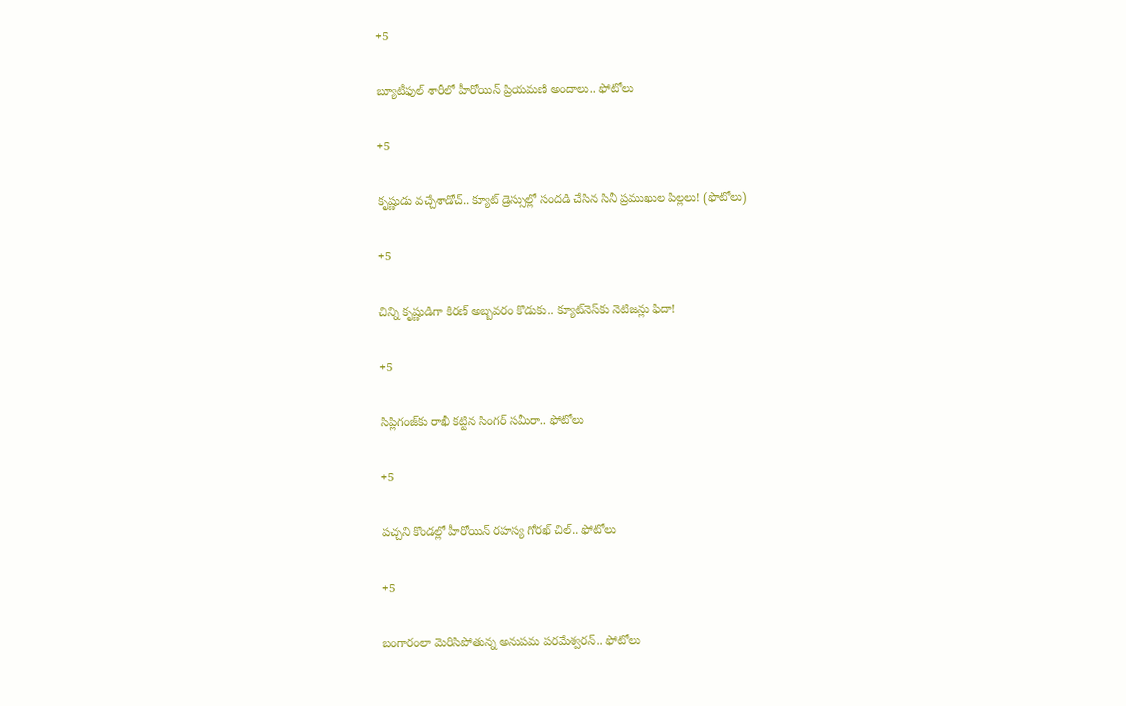+5

బ్యూటీఫుల్ శారీలో హీరోయిన్ ప్రియమణి అందాలు.. ఫోటోలు

+5

కృష్ణుడు వచ్చేశాడోచ్.. క్యూట్ డ్రెస్సుల్లో సందడి చేసిన సినీ ప్రముఖుల పిల్లలు! (ఫొటోలు)

+5

చిన్ని కృష్ణుడిగా కిరణ్ అబ్బవరం కొడుకు.. క్యూట్‌నెస్‌కు నెటిజన్లు ఫిదా!

+5

సిప్లిగంజ్‌కు రాఖీ కట్టిన సింగర్ సమీరా.. ఫోటోలు

+5

పచ్చని కొండల్లో హీరోయిన్ రహస్య గోరఖ్ చిల్.. ఫోటోలు

+5

బంగారంలా మెరిసిపోతున్న అనుపమ పరమేశ్వరన్.. ఫోటోలు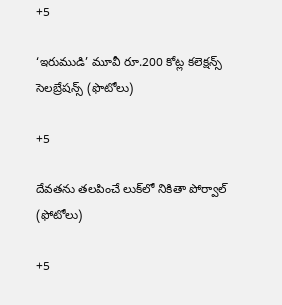+5

‘ఇరుముడి’ మూవీ రూ.200 కోట్ల కలెక్షన్స్ సెలబ్రేషన్స్ (ఫొటోలు)

+5

దేవతను తలపించే లుక్‌లో నికితా పోర్వాల్‌ (ఫోటోలు)

+5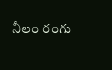నీలం రంగు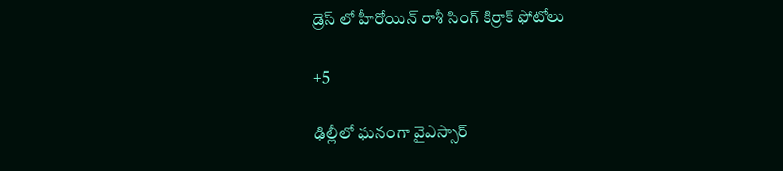డ్రెస్ లో హీరోయిన్ రాశీ సింగ్ కిర్రాక్ ఫోటోలు

+5

ఢిల్లీలో ఘనంగా వైఎస్సార్‌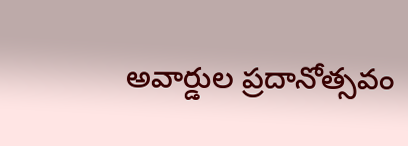అవార్డుల ప్రదానోత్సవం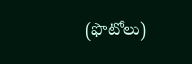(ఫొటోలు)